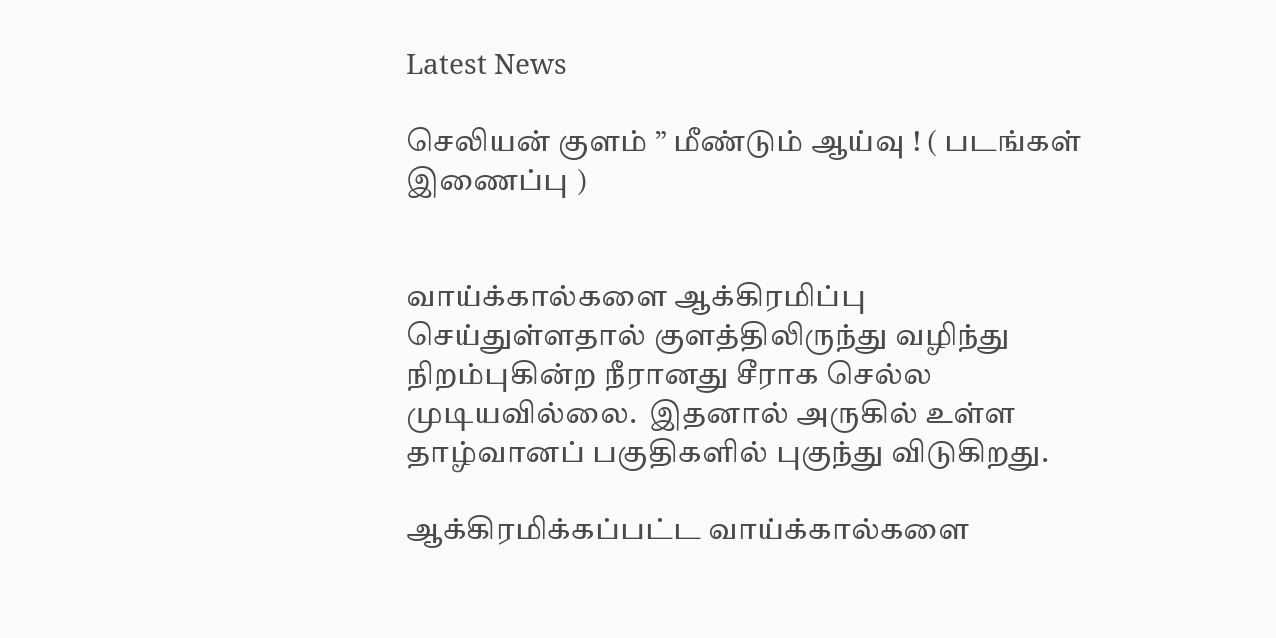Latest News

செலியன் குளம் ” மீண்டும் ஆய்வு ! ( படங்கள் இணைப்பு )


வாய்க்கால்களை ஆக்கிரமிப்பு செய்துள்ளதால் குளத்திலிருந்து வழிந்து நிறம்புகின்ற நீரானது சீராக செல்ல முடியவில்லை.  இதனால் அருகில் உள்ள தாழ்வானப் பகுதிகளில் புகுந்து விடுகிறது.

ஆக்கிரமிக்கப்பட்ட வாய்க்கால்களை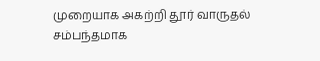முறையாக அகற்றி தூர் வாருதல் சம்பந்தமாக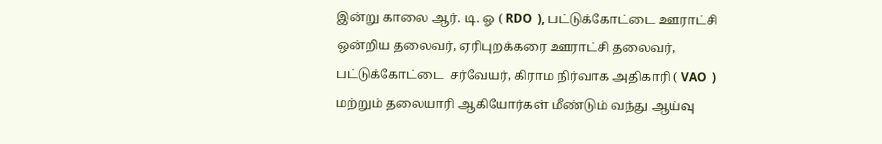இன்று காலை ஆர். டி. ஓ ( RDO  ), பட்டுக்கோட்டை ஊராட்சி ஒன்றிய தலைவர், ஏரிபுறக்கரை ஊராட்சி தலைவர், பட்டுக்கோட்டை  சர்வேயர், கிராம நிர்வாக அதிகாரி ( VAO  ) மற்றும் தலையாரி ஆகியோர்கள் மீண்டும் வந்து ஆய்வு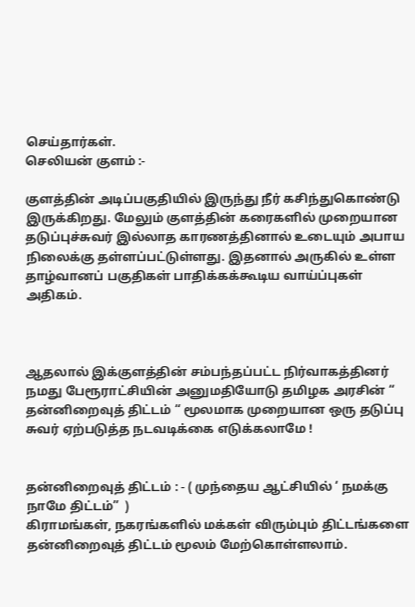செய்தார்கள்.
செலியன் குளம் :-

குளத்தின் அடிப்பகுதியில் இருந்து நீர் கசிந்துகொண்டு இருக்கிறது. மேலும் குளத்தின் கரைகளில் முறையான தடுப்புச்சுவர் இல்லாத காரணத்தினால் உடையும் அபாய நிலைக்கு தள்ளப்பட்டுள்ளது. இதனால் அருகில் உள்ள தாழ்வானப் பகுதிகள் பாதிக்கக்கூடிய வாய்ப்புகள் அதிகம்.



ஆதலால் இக்குளத்தின் சம்பந்தப்பட்ட நிர்வாகத்தினர் நமது பேரூராட்சியின் அனுமதியோடு தமிழக அரசின் “ தன்னிறைவுத் திட்டம் “ மூலமாக முறையான ஒரு தடுப்பு சுவர் ஏற்படுத்த நடவடிக்கை எடுக்கலாமே !


தன்னிறைவுத் திட்டம் : - ( முந்தைய ஆட்சியில் ‘ நமக்கு நாமே திட்டம்”  )
கிராமங்கள், நகரங்களில் மக்கள் விரும்பும் திட்டங்களை தன்னிறைவுத் திட்டம் மூலம் மேற்கொள்ளலாம்.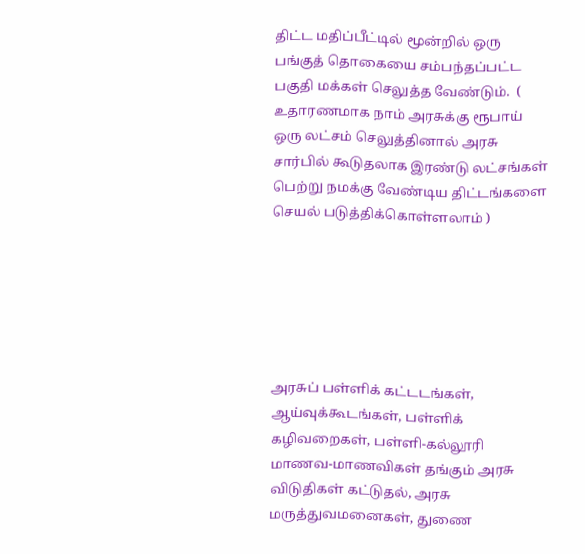திட்ட மதிப்பீட்டில் மூன்றில் ஒரு பங்குத் தொகையை சம்பந்தப்பட்ட பகுதி மக்கள் செலுத்த வேண்டும்.  ( உதாரணமாக நாம் அரசுக்கு ரூபாய் ஒரு லட்சம் செலுத்தினால் அரசு சார்பில் கூடுதலாக இரண்டு லட்சங்கள் பெற்று நமக்கு வேண்டிய திட்டங்களை செயல் படுத்திக்கொள்ளலாம் )






அரசுப் பள்ளிக் கட்டடங்கள், ஆய்வுக்கூடங்கள், பள்ளிக் கழிவறைகள், பள்ளி-கல்லூரி மாணவ-மாணவிகள் தங்கும் அரசு விடுதிகள் கட்டுதல், அரசு மருத்துவமனைகள், துணை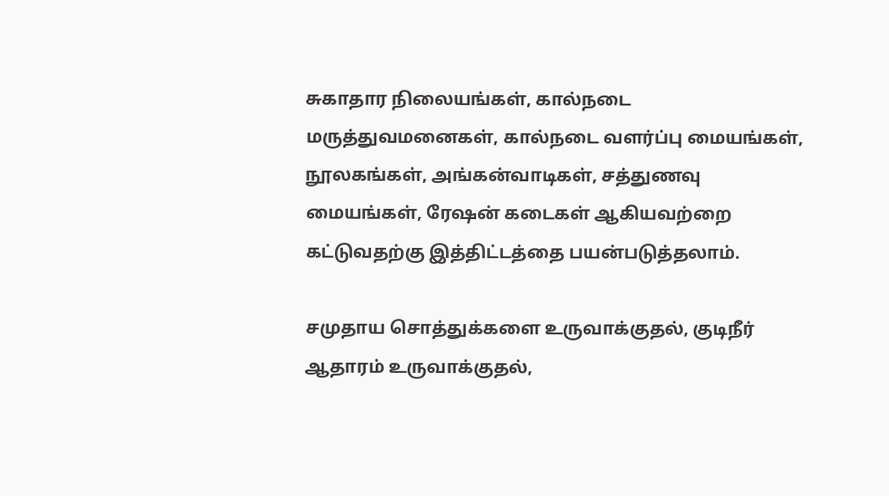சுகாதார நிலையங்கள், கால்நடை மருத்துவமனைகள், கால்நடை வளர்ப்பு மையங்கள், நூலகங்கள், அங்கன்வாடிகள், சத்துணவு மையங்கள், ரேஷன் கடைகள் ஆகியவற்றை கட்டுவதற்கு இத்திட்டத்தை பயன்படுத்தலாம்.

சமுதாய சொத்துக்களை உருவாக்குதல், குடிநீர் ஆதாரம் உருவாக்குதல்,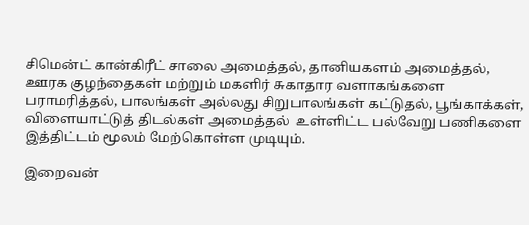சிமென்ட் கான்கிரீட் சாலை அமைத்தல், தானியகளம் அமைத்தல், ஊரக குழந்தைகள் மற்றும் மகளிர் சுகாதார வளாகங்களை பராமரித்தல், பாலங்கள் அல்லது சிறுபாலங்கள் கட்டுதல், பூங்காக்கள், விளையாட்டுத் திடல்கள் அமைத்தல்  உள்ளிட்ட பல்வேறு பணிகளை இத்திட்டம் மூலம் மேற்கொள்ள முடியும்.

இறைவன்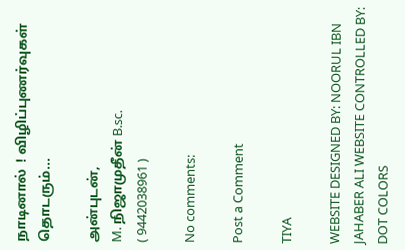நாடினால்  ! விழிப்புணர்வுகள் தொடரும்...

அன்புடன்,
M. நிஜாமுதீன் B.sc.
( 9442038961 )

No comments:

Post a Comment

TIYA

WEBSITE DESIGNED BY: NOORUL IBN JAHABER ALI WEBSITE CONTROLLED BY: DOT COLORS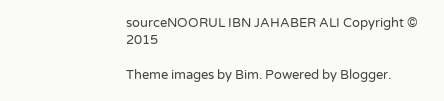sourceNOORUL IBN JAHABER ALI Copyright © 2015

Theme images by Bim. Powered by Blogger.